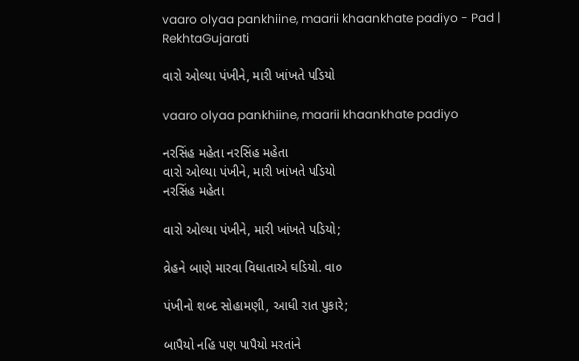vaaro olyaa pankhiine, maarii khaankhate padiyo - Pad | RekhtaGujarati

વારો ઓલ્યા પંખીને, મારી ખાંખતે પડિયો

vaaro olyaa pankhiine, maarii khaankhate padiyo

નરસિંહ મહેતા નરસિંહ મહેતા
વારો ઓલ્યા પંખીને, મારી ખાંખતે પડિયો
નરસિંહ મહેતા

વારો ઓલ્યા પંખીને, મારી ખાંખતે પડિયો;

વ્રેહને બાણે મારવા વિધાતાએ ઘડિયો. વા૦

પંખીનો શબ્દ સોહામણી, આધી રાત પુકારે;

બાપૈયો નહિ પણ પાપૈયો મરતાંને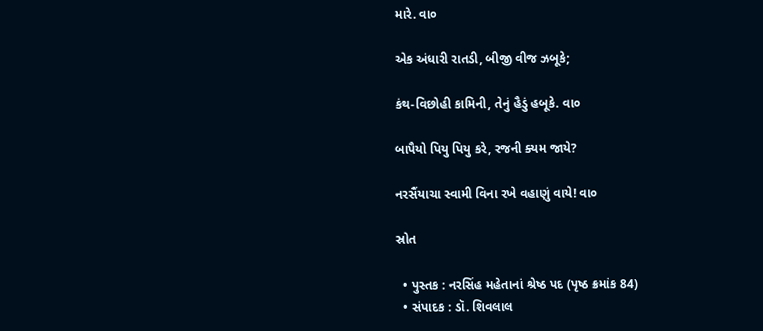મારે. વા૦

એક અંધારી રાતડી, બીજી વીજ ઝબૂકે;

કંથ-વિછોહી કામિની, તેનું હૈડું હબૂકે. વા૦

બાપૈયો પિયુ પિયુ કરે, રજની ક્યમ જાયે?

નરસૈંયાચા સ્વામી વિના રખે વહાણું વાયે! વા૦

સ્રોત

  • પુસ્તક : નરસિંહ મહેતાનાં શ્રેષ્ઠ પદ (પૃષ્ઠ ક્રમાંક 84)
  • સંપાદક : ડૉ. શિવલાલ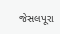જેસલપૂરા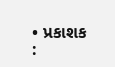• પ્રકાશક :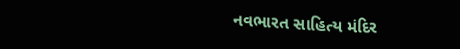નવભારત સાહિત્ય મંદિર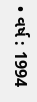• વર્ષ : 1994